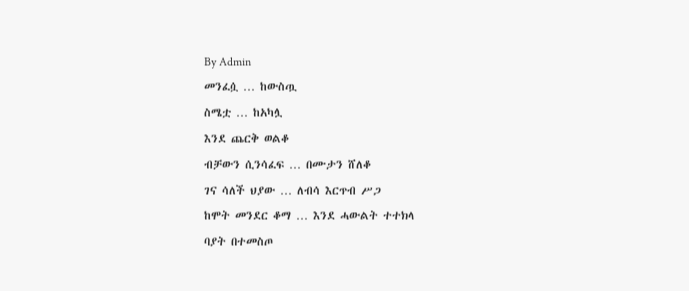By Admin
መንፈሷ … ከውስጧ
ስሜቷ … ከአካሏ
እንደ ጨርቅ ወልቆ
ብቻውን ሲንሳፈፍ … በሙታን ሸለቆ
ገና ሳለች ህያው … ለብሳ እርጥብ ሥጋ
ከሞት መንደር ቆማ … እንደ ሓውልት ተተክላ
ባያት በተመስጦ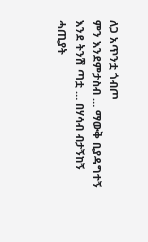ለጋ አጥንቷ ጎብጦ
ምን እንደምታስብ … ማውቅ ቢያዳግተኝ
እንደ ትንሽ ጣቷ … በሃሳብ ብታኝከኝ
ሓጢያት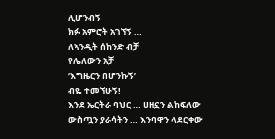ሊሆንብኝ
ክፉ አምሮት አገኘኝ …
ለኣንዲት ሰከንድ ብቻ
የሌለውን አቻ
‘እግዜርን በሆንኩኝ’
ብዬ ተመኘሁኝ!
እንደ ኤርትራ ባህር … ሀዘኗን ልከፍለው
ውስጧን ያራሳትን … እንባዋን ላደርቀው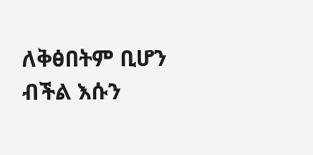ለቅፅበትም ቢሆን
ብችል እሱን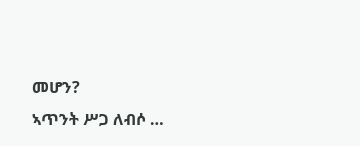መሆን?
ኣጥንት ሥጋ ለብሶ …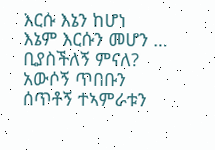እርሱ እኔን ከሆነ
እኔም እርሱን መሆን … ቢያስችለኝ ምናለ?
አውሶኝ ጥበቡን
ሰጥቶኝ ተኣምራቱን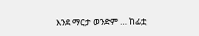እንደ ማርታ ወንድም … ከፊቷ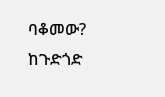ባቆመው?
ከጉድጎድ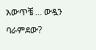አውጥቼ … ውዷን ባራምደው?